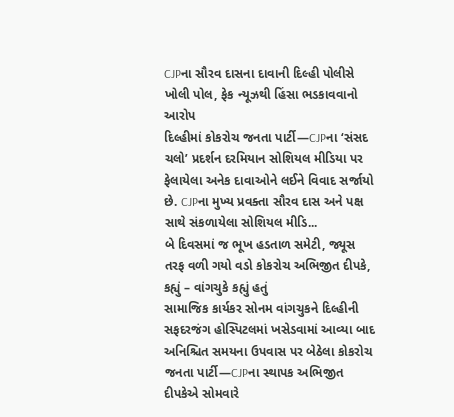CJPના સૌરવ દાસના દાવાની દિલ્હી પોલીસે ખોલી પોલ, ફેક ન્યૂઝથી હિંસા ભડકાવવાનો આરોપ
દિલ્હીમાં કોકરોચ જનતા પાર્ટી—CJPના ‘સંસદ ચલો’ પ્રદર્શન દરમિયાન સોશિયલ મીડિયા પર ફેલાયેલા અનેક દાવાઓને લઈને વિવાદ સર્જાયો છે. CJPના મુખ્ય પ્રવક્તા સૌરવ દાસ અને પક્ષ સાથે સંકળાયેલા સોશિયલ મીડિ...
બે દિવસમાં જ ભૂખ હડતાળ સમેટી, જ્યૂસ તરફ વળી ગયો વડો કોકરોચ અભિજીત દીપકે, કહ્યું – વાંગચુકે કહ્યું હતું
સામાજિક કાર્યકર સોનમ વાંગચુકને દિલ્હીની સફદરજંગ હોસ્પિટલમાં ખસેડવામાં આવ્યા બાદ અનિશ્ચિત સમયના ઉપવાસ પર બેઠેલા કોકરોચ જનતા પાર્ટી—CJPના સ્થાપક અભિજીત દીપકેએ સોમવારે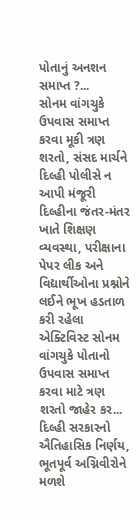પોતાનું અનશન સમાપ્ત ?...
સોનમ વાંગચુકે ઉપવાસ સમાપ્ત કરવા મૂકી ત્રણ શરતો, સંસદ માર્ચને દિલ્હી પોલીસે ન આપી મંજૂરી
દિલ્હીના જંતર-મંતર ખાતે શિક્ષણ વ્યવસ્થા, પરીક્ષાના પેપર લીક અને વિદ્યાર્થીઓના પ્રશ્નોને લઈને ભૂખ હડતાળ કરી રહેલા એક્ટિવિસ્ટ સોનમ વાંગચુકે પોતાનો ઉપવાસ સમાપ્ત કરવા માટે ત્રણ શરતો જાહેર કર...
દિલ્હી સરકારનો ઐતિહાસિક નિર્ણય, ભૂતપૂર્વ અગ્નિવીરોને મળશે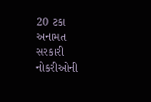20 ટકા અનામત
સરકારી નોકરીઓની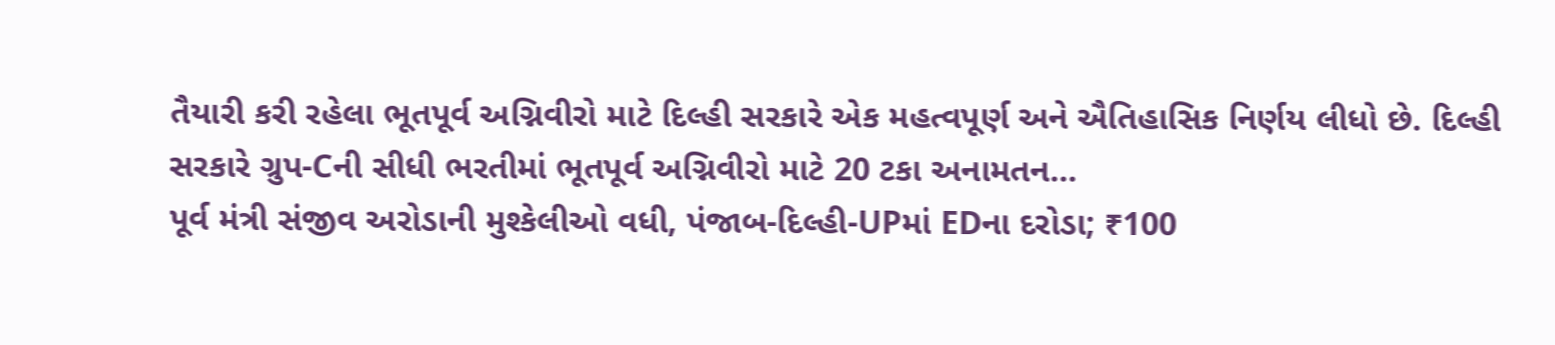તૈયારી કરી રહેલા ભૂતપૂર્વ અગ્નિવીરો માટે દિલ્હી સરકારે એક મહત્વપૂર્ણ અને ઐતિહાસિક નિર્ણય લીધો છે. દિલ્હી સરકારે ગ્રુપ-Cની સીધી ભરતીમાં ભૂતપૂર્વ અગ્નિવીરો માટે 20 ટકા અનામતન...
પૂર્વ મંત્રી સંજીવ અરોડાની મુશ્કેલીઓ વધી, પંજાબ-દિલ્હી-UPમાં EDના દરોડા; ₹100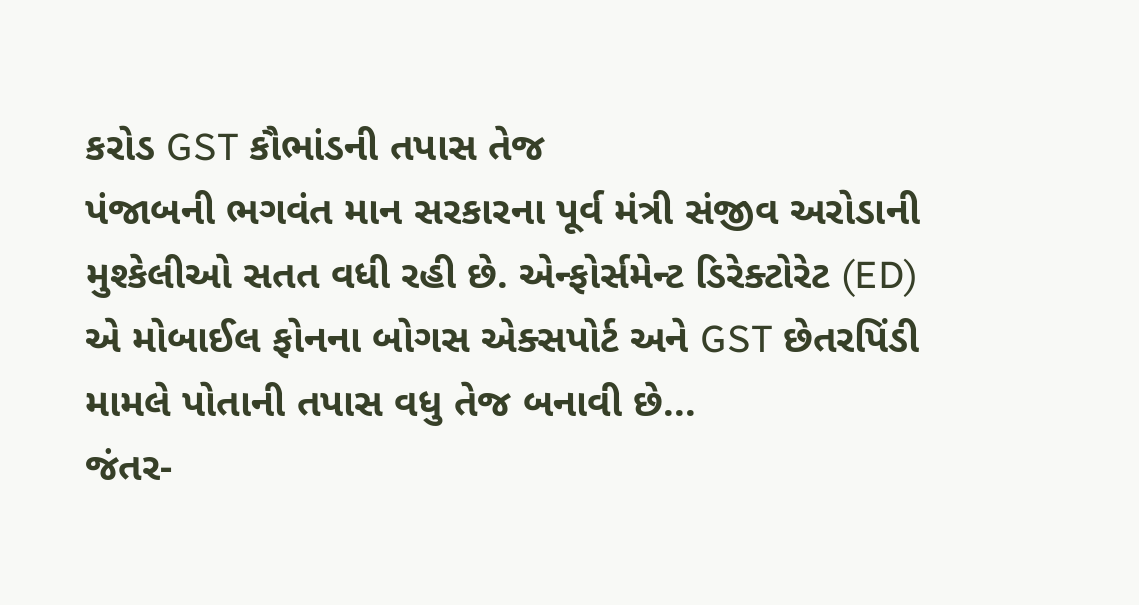કરોડ GST કૌભાંડની તપાસ તેજ
પંજાબની ભગવંત માન સરકારના પૂર્વ મંત્રી સંજીવ અરોડાની મુશ્કેલીઓ સતત વધી રહી છે. એન્ફોર્સમેન્ટ ડિરેક્ટોરેટ (ED) એ મોબાઈલ ફોનના બોગસ એક્સપોર્ટ અને GST છેતરપિંડી મામલે પોતાની તપાસ વધુ તેજ બનાવી છે...
જંતર-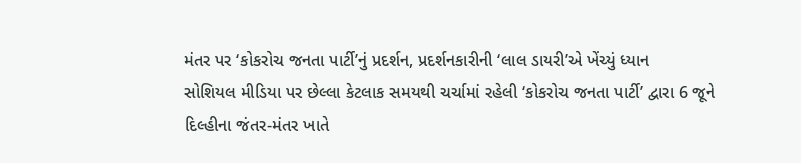મંતર પર ‘કોકરોચ જનતા પાર્ટી’નું પ્રદર્શન, પ્રદર્શનકારીની ‘લાલ ડાયરી’એ ખેંચ્યું ધ્યાન
સોશિયલ મીડિયા પર છેલ્લા કેટલાક સમયથી ચર્ચામાં રહેલી ‘કોકરોચ જનતા પાર્ટી’ દ્વારા 6 જૂને દિલ્હીના જંતર-મંતર ખાતે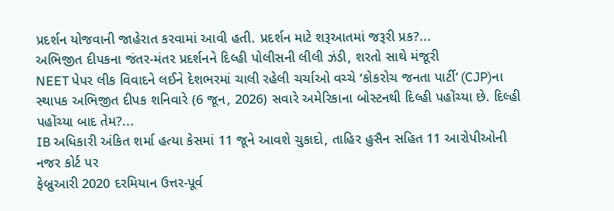પ્રદર્શન યોજવાની જાહેરાત કરવામાં આવી હતી. પ્રદર્શન માટે શરૂઆતમાં જરૂરી પ્રક?...
અભિજીત દીપકના જંતર-મંતર પ્રદર્શનને દિલ્હી પોલીસની લીલી ઝંડી, શરતો સાથે મંજૂરી
NEET પેપર લીક વિવાદને લઈને દેશભરમાં ચાલી રહેલી ચર્ચાઓ વચ્ચે ‘કોકરોચ જનતા પાર્ટી’ (CJP)ના સ્થાપક અભિજીત દીપક શનિવારે (6 જૂન, 2026) સવારે અમેરિકાના બોસ્ટનથી દિલ્હી પહોંચ્યા છે. દિલ્હી પહોંચ્યા બાદ તેમ?...
IB અધિકારી અંકિત શર્મા હત્યા કેસમાં 11 જૂને આવશે ચુકાદો, તાહિર હુસૈન સહિત 11 આરોપીઓની નજર કોર્ટ પર
ફેબ્રુઆરી 2020 દરમિયાન ઉત્તર-પૂર્વ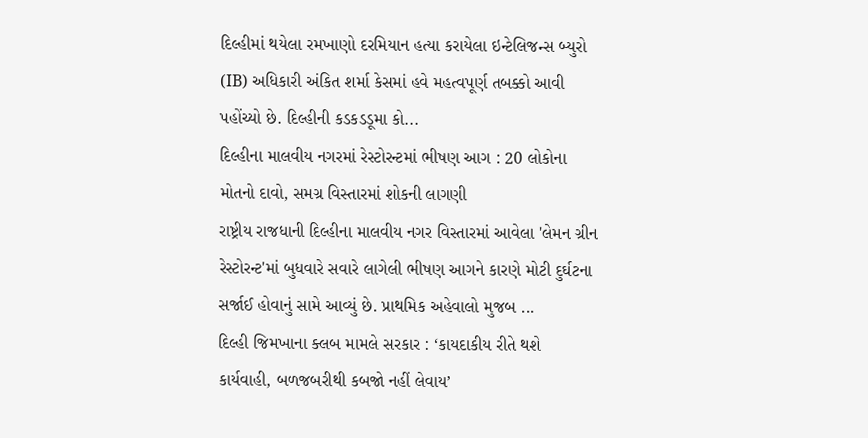દિલ્હીમાં થયેલા રમખાણો દરમિયાન હત્યા કરાયેલા ઇન્ટેલિજન્સ બ્યુરો (IB) અધિકારી અંકિત શર્મા કેસમાં હવે મહત્વપૂર્ણ તબક્કો આવી પહોંચ્યો છે. દિલ્હીની કડકડડૂમા કો...
દિલ્હીના માલવીય નગરમાં રેસ્ટોરન્ટમાં ભીષણ આગ : 20 લોકોના મોતનો દાવો, સમગ્ર વિસ્તારમાં શોકની લાગણી
રાષ્ટ્રીય રાજધાની દિલ્હીના માલવીય નગર વિસ્તારમાં આવેલા 'લેમન ગ્રીન રેસ્ટોરન્ટ'માં બુધવારે સવારે લાગેલી ભીષણ આગને કારણે મોટી દુર્ઘટના સર્જાઈ હોવાનું સામે આવ્યું છે. પ્રાથમિક અહેવાલો મુજબ ...
દિલ્હી જિમખાના ક્લબ મામલે સરકાર : ‘કાયદાકીય રીતે થશે કાર્યવાહી, બળજબરીથી કબજો નહીં લેવાય’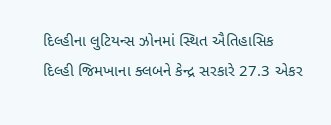દિલ્હીના લુટિયન્સ ઝોનમાં સ્થિત ઐતિહાસિક દિલ્હી જિમખાના ક્લબને કેન્દ્ર સરકારે 27.3 એકર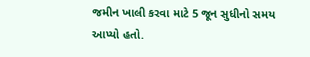જમીન ખાલી કરવા માટે 5 જૂન સુધીનો સમય આપ્યો હતો.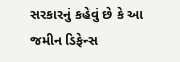સરકારનું કહેવું છે કે આ જમીન ડિફેન્સ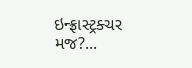ઇન્ફ્રાસ્ટ્રક્ચર મજ?...